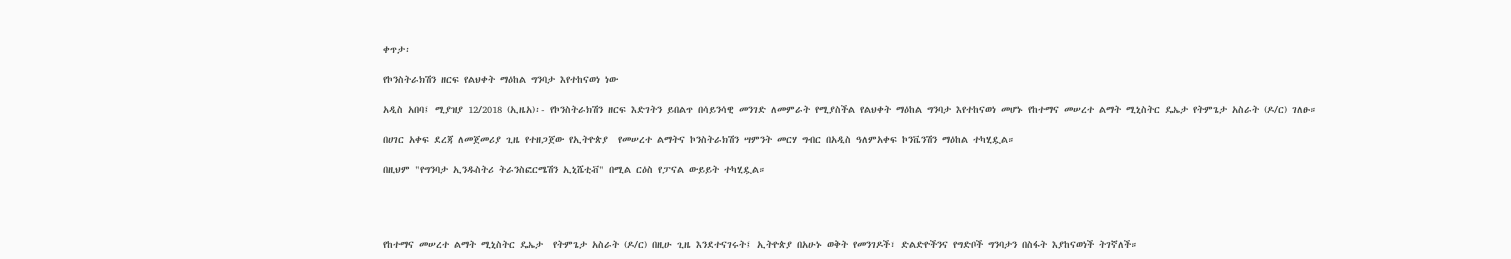ቀጥታ፡

የኮንስትራክሽን ዘርፍ የልህቀት ማዕከል ግንባታ እየተከናወነ ነው

አዲስ አበባ፤ ሚያዝያ 12/2018 (ኢዜአ)፡- የኮንስትራክሽን ዘርፍ እድገትን ይበልጥ በሳይንሳዊ መንገድ ለመምራት የሚያስችል የልህቀት ማዕከል ግንባታ እየተከናወነ መሆኑ የከተማና መሠረተ ልማት ሚኒስትር ዴኤታ የትምጌታ አስራት (ዶ/ር) ገለፁ።

በሀገር አቀፍ ደረጃ ለመጀመሪያ ጊዜ የተዘጋጀው የኢትዮጵያ  የመሠረተ ልማትና ኮንስትራክሽን ሣምንት መርሃ ግብር በአዲስ ዓለምአቀፍ ኮንቬንሽን ማዕከል ተካሂዷል።

በዚህም "የግንባታ ኢንዱስትሪ ትራንስፎርሜሽን ኢኒሼቲቭ" በሚል ርዕስ የፓናል ውይይት ተካሂዷል።




የከተማና መሠረተ ልማት ሚኒስትር ዴኤታ  የትምጌታ አስራት (ዶ/ር) በዚሁ ጊዜ እንደተናገሩት፤ ኢትዮጵያ በአሁኑ ወቅት የመንገዶች፣ ድልድዮችንና የግድቦች ግንባታን በስፋት እያከናወነች ትገኛለች።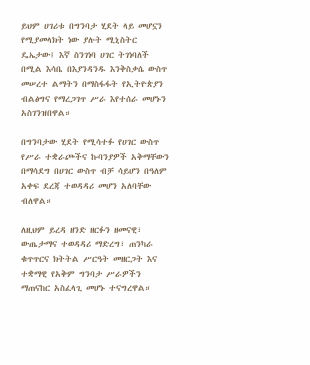ይህም ሀገሪቱ በግንባታ ሂደት ላይ መሆኗን የሚያመላክት ነው ያሉት ሚኒስትር ዴኤታው፤ እኛ ስንገነባ ሀገር ትገነባለች በሚል እሳቤ በእያንዳንዱ እንቅስቃሴ ውስጥ መሠረተ ልማትን በማስፋፋት የኢትዮጵያን ብልፅግና የማረጋገጥ ሥራ እየተሰራ መሆኑን አስገንዝበዋል።

በግንባታው ሂደት የሚሳተፉ የሀገር ውስጥ የሥራ ተቋራጮችና ኩባንያዎች አቅማቸውን በማሳደግ በሀገር ውስጥ ብቻ ሳይሆን በዓለም አቀፍ ደረጃ ተወዳዳሪ መሆን አለባቸው ብለዋል።

ለዚህም ይረዳ ዘንድ ዘርፉን ዘመናዊ፣ ውጤታማና ተወዳዳሪ ማድረግ፣ ጠንካራ ቁጥጥርና ክትትል ሥርዓት መዘርጋት እና ተቋማዊ የአቅም ግንባታ ሥራዎችን ማጠናከር አስፈላጊ መሆኑ ተናግረዋል።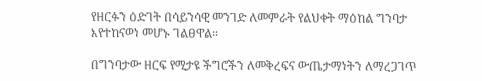የዘርፉን ዕድገት በሳይንሳዊ መንገድ ለመምራት የልህቀት ማዕከል ግንባታ እየተከናወነ መሆኑ ገልፀዋል።

በግንባታው ዘርፍ የሚታዩ ችግሮችን ለመቅረፍና ውጤታማነትን ለማረጋገጥ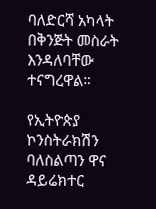ባለድርሻ አካላት በቅንጅት መስራት እንዳለባቸው ተናግረዋል።

የኢትዮጵያ ኮንስትራክሽን ባለስልጣን ዋና ዳይሬክተር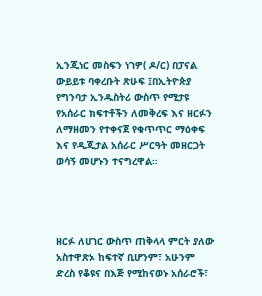ኢንጂነር መስፍን ነገዎ( ዶ/ር) በፓናል ውይይቱ ባቀረቡት ጽሁፍ ፤በኢትዮጵያ የግንባታ ኢንዱስትሪ ውስጥ የሚታዩ የአሰራር ክፍተቶችን ለመቅረፍ እና ዘርፉን ለማዘመን የተቀናጀ የቁጥጥር ማዕቀፍ እና የዲጂታል አሰራር ሥርዓት መዘርጋት ወሳኝ መሆኑን ተናግረዋል።




ዘርፉ ለሀገር ውስጥ ጠቅላላ ምርት ያለው አስተዋጽኦ ከፍተኛ ቢሆንም፣ አሁንም ድረስ የቆዩና በእጅ የሚከናወኑ አሰራሮች፣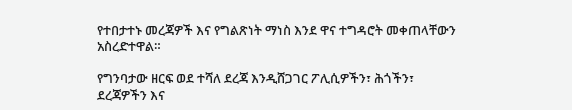የተበታተኑ መረጃዎች እና የግልጽነት ማነስ እንደ ዋና ተግዳሮት መቀጠላቸውን አስረድተዋል።

የግንባታው ዘርፍ ወደ ተሻለ ደረጃ እንዲሸጋገር ፖሊሲዎችን፣ ሕጎችን፣ ደረጃዎችን እና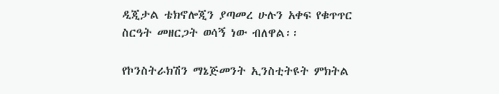ዲጂታል ቴክኖሎጂን ያጣመረ ሁሉን አቀፍ የቁጥጥር ስርዓት መዘርጋት ወሳኝ ነው ብለዋል፡፡

የኮንስትራክሽን ማኔጅመንት ኢንስቲትዩት ምክትል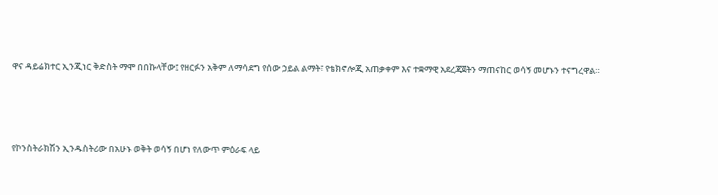ዋና ዳይሬክተር ኢንጂነር ቅድስት ማሞ በበኩላቸው፤ የዘርፉን አቅም ለማሳደግ የሰው ኃይል ልማት፣ የቴክኖሎጂ አጠቃቀም እና ተቋማዊ አደረጃጀትን ማጠናከር ወሳኝ መሆኑን ተናግረዋል።




የኮንስትራክሽን ኢንዱስትሪው በአሁኑ ወቅት ወሳኝ በሆነ የለውጥ ምዕራፍ ላይ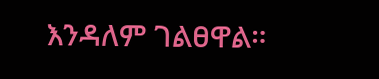እንዳለም ገልፀዋል።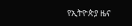የኢትዮጵያ ዜና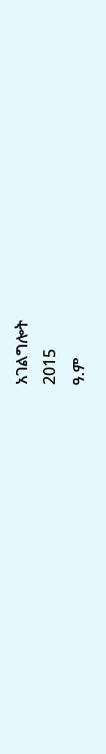አገልግሎት
2015
ዓ.ም